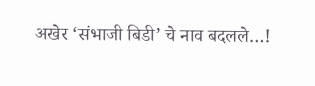अखेर ‘संभाजी बिडी’ चे नाव बदलले…!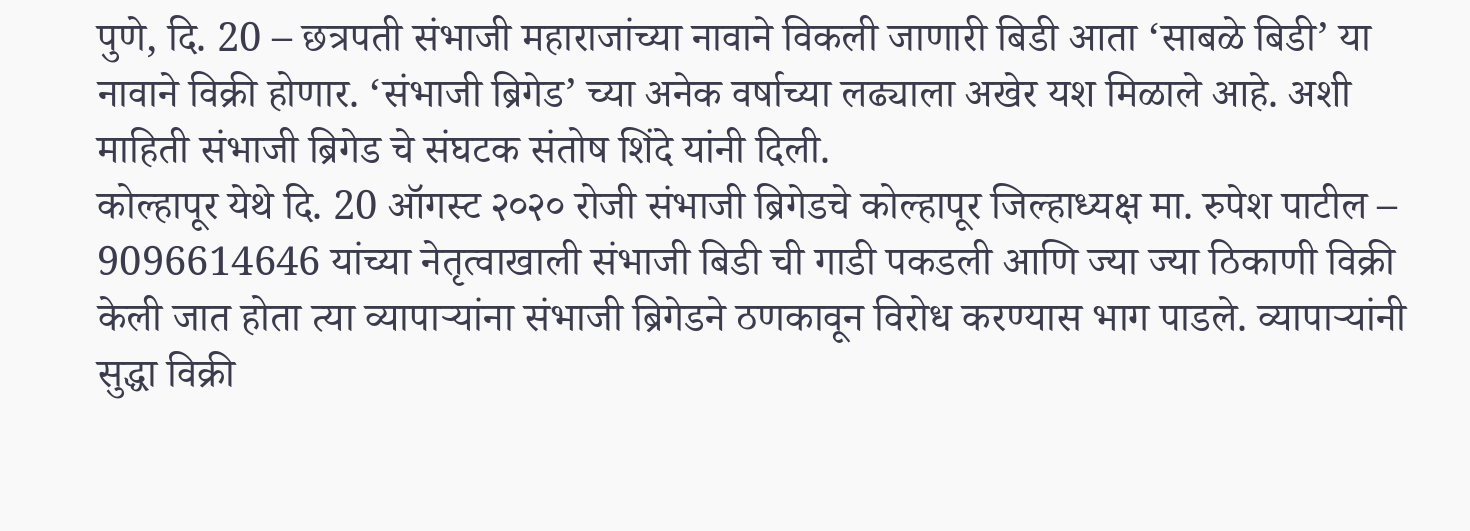पुणे, दि. 20 – छत्रपती संभाजी महाराजांच्या नावाने विकली जाणारी बिडी आता ‘साबळे बिडी’ या नावाने विक्री होणार. ‘संभाजी ब्रिगेड’ च्या अनेक वर्षाच्या लढ्याला अखेर यश मिळाले आहे. अशी माहिती संभाजी ब्रिगेड चे संघटक संतोष शिंदे यांनी दिली.
कोल्हापूर येथे दि. 20 ऑगस्ट २०२० रोजी संभाजी ब्रिगेडचे कोल्हापूर जिल्हाध्यक्ष मा. रुपेश पाटील – 9096614646 यांच्या नेतृत्वाखाली संभाजी बिडी ची गाडी पकडली आणि ज्या ज्या ठिकाणी विक्री केली जात होता त्या व्यापाऱ्यांना संभाजी ब्रिगेडने ठणकावून विरोध करण्यास भाग पाडले. व्यापाऱ्यांनी सुद्धा विक्री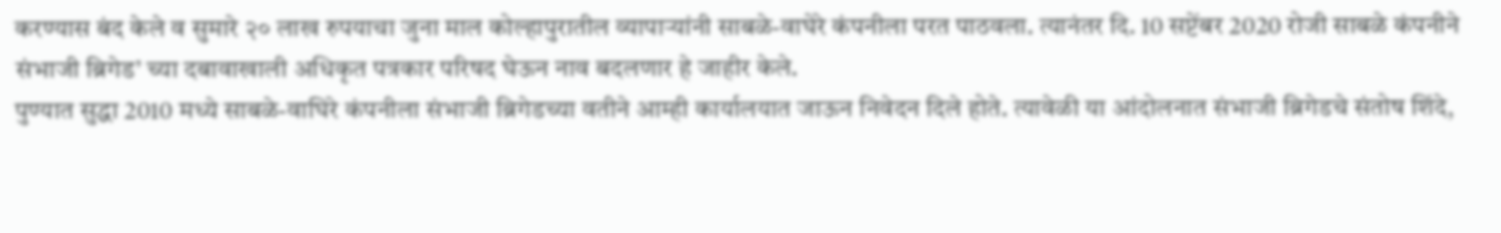करण्यास बंद केले व सुमारे २० लाख रुपयाचा जुना माल कोल्हापुरातील व्यापाऱ्यांनी साबळे-वाघेरे कंपनीला परत पाठवला. त्यानंतर दि. 10 सप्टेंबर 2020 रोजी साबळे कंपनीने संभाजी ब्रिगेड’ च्या दबावाखाली अधिकृत पत्रकार परिषद घेऊन नाव बदलणार हे जाहीर केले.
पुण्यात सुद्धा 2010 मध्ये साबळे-वाघिरे कंपनीला संभाजी ब्रिगेडच्या वतीने आम्ही कार्यालयात जाऊन निवेदन दिले होते. त्यावेळी या आंदोलनात संभाजी ब्रिगेडचे संतोष शिंदे,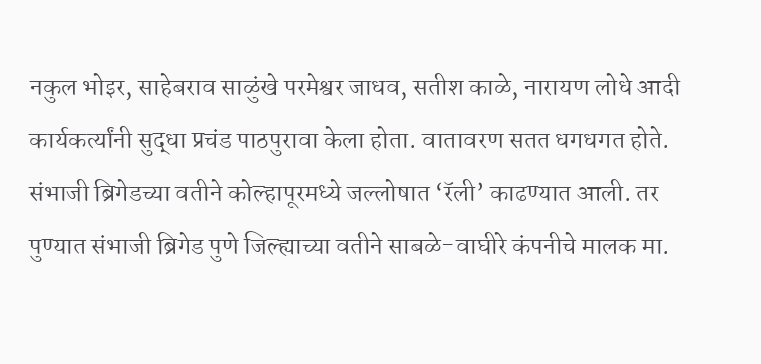नकुल भोइर, साहेबराव साळुंखे परमेश्वर जाधव, सतीश काळे, नारायण लोधे आदी कार्यकर्त्यांनी सुद्धा प्रचंड पाठपुरावा केला होता. वातावरण सतत धगधगत होते.
संभाजी ब्रिगेडच्या वतीने कोल्हापूरमध्ये जल्लोषात ‘रॅली’ काढण्यात आली. तर पुण्यात संभाजी ब्रिगेड पुणे जिल्ह्याच्या वतीने साबळे-वाघीरे कंपनीचे मालक मा.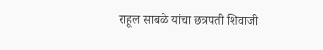राहूल साबळे यांचा छत्रपती शिवाजी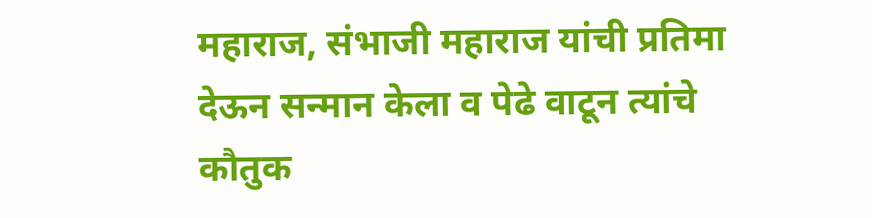महाराज, संभाजी महाराज यांची प्रतिमा देऊन सन्मान केला व पेढे वाटून त्यांचे कौतुक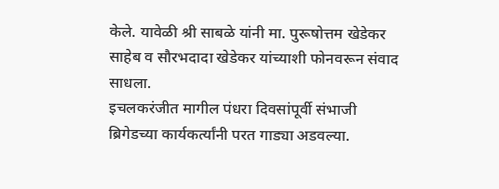केले. यावेळी श्री साबळे यांनी मा. पुरूषोत्तम खेडेकर साहेब व सौरभदादा खेडेकर यांच्याशी फोनवरून संवाद साधला.
इचलकरंजीत मागील पंधरा दिवसांपूर्वी संभाजी ब्रिगेडच्या कार्यकर्त्यांनी परत गाड्या अडवल्या.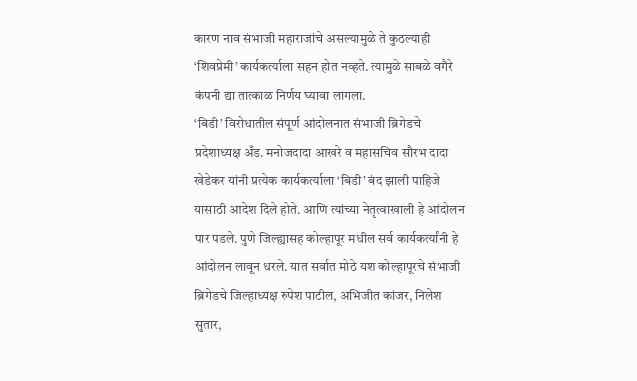कारण नाव संभाजी महाराजांचे असल्यामुळे ते कुठल्याही ‘शिवप्रेमी’ कार्यकर्त्याला सहन होत नव्हते. त्यामुळे साबळे वगैरे कंपनी द्या तात्काळ निर्णय घ्यावा लागला.
‘बिडी’ विरोधातील संपूर्ण आंदोलनात संभाजी ब्रिगेडचे प्रदेशाध्यक्ष अँड. मनोजदादा आखरे व महासचिव सौरभ दादा खेडेकर यांनी प्रत्येक कार्यकर्त्याला ‘बिडी’ बंद झाली पाहिजे यासाठी आदेश दिले होते. आणि त्यांच्या नेतृत्वाखाली हे आंदोलन पार पडले. पुणे जिल्ह्यासह कोल्हापूर मधील सर्व कार्यकर्त्यांनी हे आंदोलन लावून धरले. यात सर्वात मोठे यश कोल्हापूरचे संभाजी ब्रिगेडचे जिल्हाध्यक्ष रुपेश पाटील, अभिजीत कांजर, निलेश सुतार,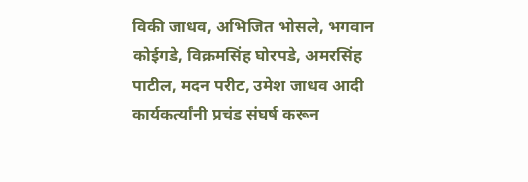विकी जाधव, अभिजित भोसले, भगवान कोईगडे, विक्रमसिंह घोरपडे, अमरसिंह पाटील, मदन परीट, उमेश जाधव आदी कार्यकर्त्यांनी प्रचंड संघर्ष करून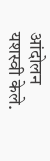आंदोलन यशस्वी केले.